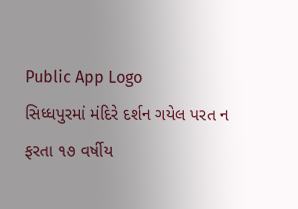Public App Logo
સિધ્ધપુરમાં મંદિરે દર્શન ગયેલ પરત ન ફરતા ૧૭ વર્ષીય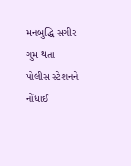મનબુદ્ધિ સગીર ગુમ થતા પોલીસ સ્ટેશનને નોંધાઈ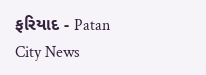ફરિયાદ - Patan City News